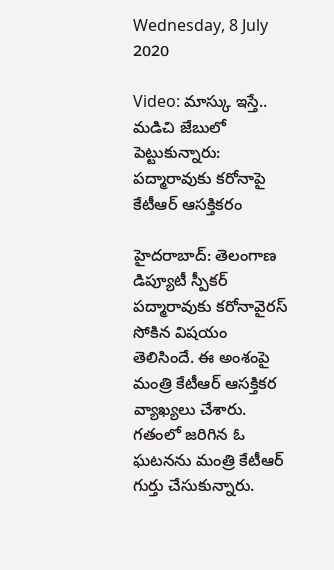Wednesday, 8 July 2020

Video: మాస్కు ఇస్తే.. మడిచి జేబులో పెట్టుకున్నారు: పద్మారావుకు కరోనాపై కేటీఆర్ ఆసక్తికరం

హైదరాబాద్: తెలంగాణ డిప్యూటీ స్పీకర్ పద్మారావుకు కరోనావైరస్ సోకిన విషయం తెలిసిందే. ఈ అంశంపై మంత్రి కేటీఆర్ ఆసక్తికర వ్యాఖ్యలు చేశారు. గతంలో జరిగిన ఓ ఘటనను మంత్రి కేటీఆర్ గుర్తు చేసుకున్నారు.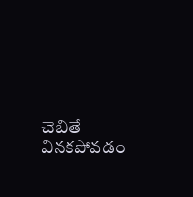చెబితే వినకపోవడం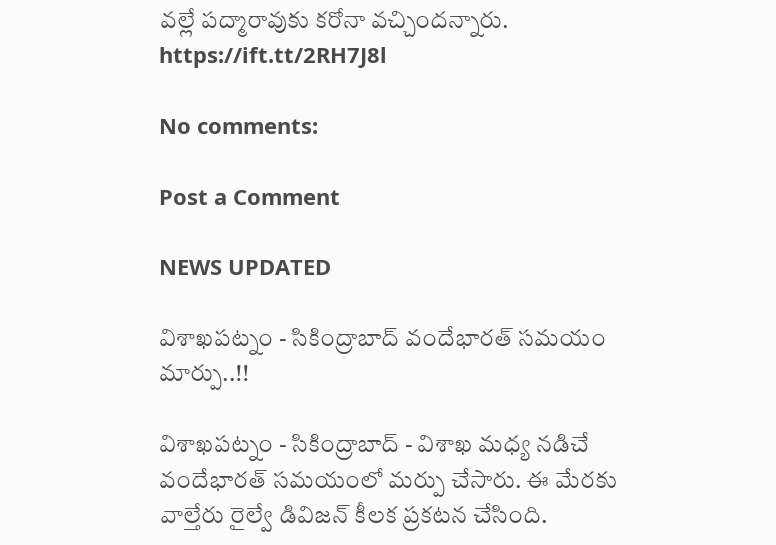వల్లే పద్మారావుకు కరోనా వచ్చిందన్నారు.
https://ift.tt/2RH7J8l

No comments:

Post a Comment

NEWS UPDATED

విశాఖపట్నం - సికింద్రాబాద్ వందేభారత్ సమయం మార్పు..!!

విశాఖపట్నం - సికింద్రాబాద్ - విశాఖ మధ్య నడిచే వందేభారత్ సమయంలో మర్పు చేసారు. ఈ మేరకు వాల్తేరు రైల్వే డివిజన్ కీలక ప్రకటన చేసింది.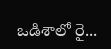ఒడిశాలో రై...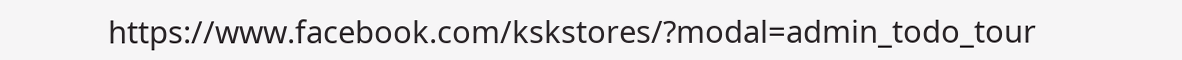https://www.facebook.com/kskstores/?modal=admin_todo_tour